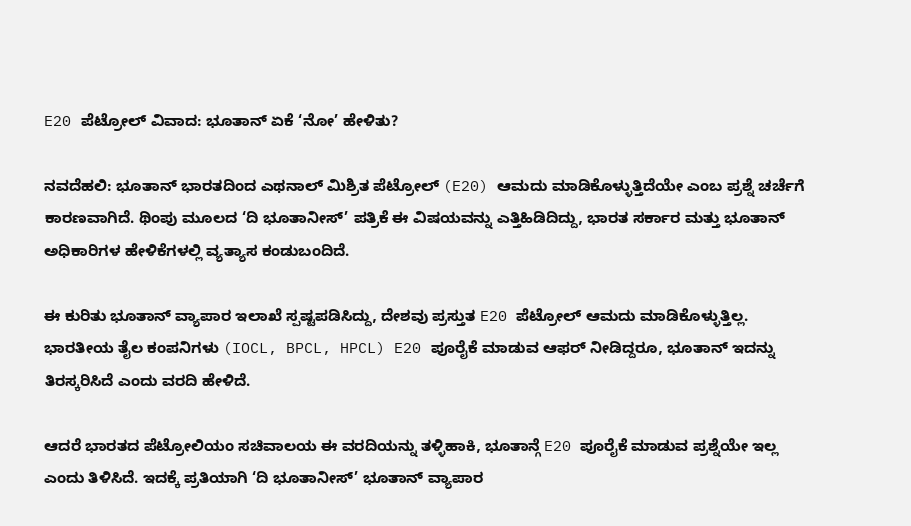E20 ಪೆಟ್ರೋಲ್ ವಿವಾದ: ಭೂತಾನ್ ಏಕೆ ‘ನೋ’ ಹೇಳಿತು?

ನವದೆಹಲಿ: ಭೂತಾನ್ ಭಾರತದಿಂದ ಎಥನಾಲ್ ಮಿಶ್ರಿತ ಪೆಟ್ರೋಲ್ (E20) ಆಮದು ಮಾಡಿಕೊಳ್ಳುತ್ತಿದೆಯೇ ಎಂಬ ಪ್ರಶ್ನೆ ಚರ್ಚೆಗೆ ಕಾರಣವಾಗಿದೆ. ಥಿಂಪು ಮೂಲದ ‘ದಿ ಭೂತಾನೀಸ್’ ಪತ್ರಿಕೆ ಈ ವಿಷಯವನ್ನು ಎತ್ತಿಹಿಡಿದಿದ್ದು, ಭಾರತ ಸರ್ಕಾರ ಮತ್ತು ಭೂತಾನ್ ಅಧಿಕಾರಿಗಳ ಹೇಳಿಕೆಗಳಲ್ಲಿ ವ್ಯತ್ಯಾಸ ಕಂಡುಬಂದಿದೆ.

ಈ ಕುರಿತು ಭೂತಾನ್ ವ್ಯಾಪಾರ ಇಲಾಖೆ ಸ್ಪಷ್ಟಪಡಿಸಿದ್ದು, ದೇಶವು ಪ್ರಸ್ತುತ E20 ಪೆಟ್ರೋಲ್ ಆಮದು ಮಾಡಿಕೊಳ್ಳುತ್ತಿಲ್ಲ. ಭಾರತೀಯ ತೈಲ ಕಂಪನಿಗಳು (IOCL, BPCL, HPCL) E20 ಪೂರೈಕೆ ಮಾಡುವ ಆಫರ್ ನೀಡಿದ್ದರೂ, ಭೂತಾನ್ ಇದನ್ನು ತಿರಸ್ಕರಿಸಿದೆ ಎಂದು ವರದಿ ಹೇಳಿದೆ.

ಆದರೆ ಭಾರತದ ಪೆಟ್ರೋಲಿಯಂ ಸಚಿವಾಲಯ ಈ ವರದಿಯನ್ನು ತಳ್ಳಿಹಾಕಿ, ಭೂತಾನ್ಗೆ E20 ಪೂರೈಕೆ ಮಾಡುವ ಪ್ರಶ್ನೆಯೇ ಇಲ್ಲ ಎಂದು ತಿಳಿಸಿದೆ. ಇದಕ್ಕೆ ಪ್ರತಿಯಾಗಿ ‘ದಿ ಭೂತಾನೀಸ್’ ಭೂತಾನ್ ವ್ಯಾಪಾರ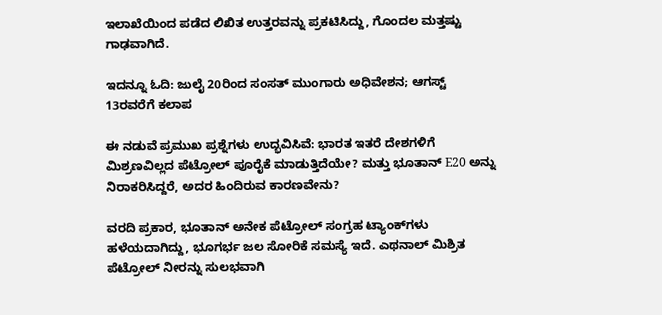ಇಲಾಖೆಯಿಂದ ಪಡೆದ ಲಿಖಿತ ಉತ್ತರವನ್ನು ಪ್ರಕಟಿಸಿದ್ದು, ಗೊಂದಲ ಮತ್ತಷ್ಟು ಗಾಢವಾಗಿದೆ.

ಇದನ್ನೂ ಓದಿ: ಜುಲೈ 20ರಿಂದ ಸಂಸತ್ ಮುಂಗಾರು ಅಧಿವೇಶನ; ಆಗಸ್ಟ್‌ 13ರವರೆಗೆ ಕಲಾಪ

ಈ ನಡುವೆ ಪ್ರಮುಖ ಪ್ರಶ್ನೆಗಳು ಉದ್ಭವಿಸಿವೆ: ಭಾರತ ಇತರೆ ದೇಶಗಳಿಗೆ ಮಿಶ್ರಣವಿಲ್ಲದ ಪೆಟ್ರೋಲ್ ಪೂರೈಕೆ ಮಾಡುತ್ತಿದೆಯೇ? ಮತ್ತು ಭೂತಾನ್ E20 ಅನ್ನು ನಿರಾಕರಿಸಿದ್ದರೆ, ಅದರ ಹಿಂದಿರುವ ಕಾರಣವೇನು?

ವರದಿ ಪ್ರಕಾರ, ಭೂತಾನ್ ಅನೇಕ ಪೆಟ್ರೋಲ್ ಸಂಗ್ರಹ ಟ್ಯಾಂಕ್‌ಗಳು ಹಳೆಯದಾಗಿದ್ದು, ಭೂಗರ್ಭ ಜಲ ಸೋರಿಕೆ ಸಮಸ್ಯೆ ಇದೆ. ಎಥನಾಲ್ ಮಿಶ್ರಿತ ಪೆಟ್ರೋಲ್ ನೀರನ್ನು ಸುಲಭವಾಗಿ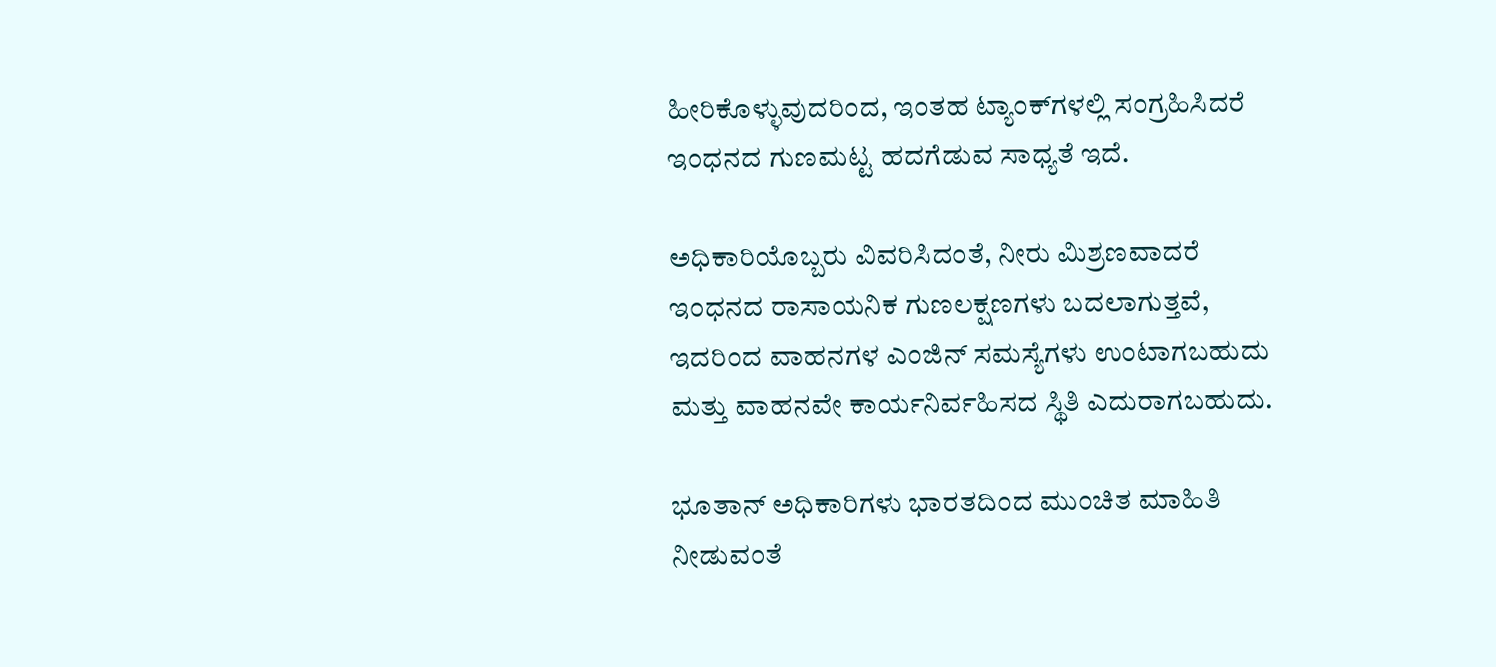ಹೀರಿಕೊಳ್ಳುವುದರಿಂದ, ಇಂತಹ ಟ್ಯಾಂಕ್‌ಗಳಲ್ಲಿ ಸಂಗ್ರಹಿಸಿದರೆ ಇಂಧನದ ಗುಣಮಟ್ಟ ಹದಗೆಡುವ ಸಾಧ್ಯತೆ ಇದೆ.

ಅಧಿಕಾರಿಯೊಬ್ಬರು ವಿವರಿಸಿದಂತೆ, ನೀರು ಮಿಶ್ರಣವಾದರೆ ಇಂಧನದ ರಾಸಾಯನಿಕ ಗುಣಲಕ್ಷಣಗಳು ಬದಲಾಗುತ್ತವೆ, ಇದರಿಂದ ವಾಹನಗಳ ಎಂಜಿನ್ ಸಮಸ್ಯೆಗಳು ಉಂಟಾಗಬಹುದು ಮತ್ತು ವಾಹನವೇ ಕಾರ್ಯನಿರ್ವಹಿಸದ ಸ್ಥಿತಿ ಎದುರಾಗಬಹುದು.

ಭೂತಾನ್ ಅಧಿಕಾರಿಗಳು ಭಾರತದಿಂದ ಮುಂಚಿತ ಮಾಹಿತಿ ನೀಡುವಂತೆ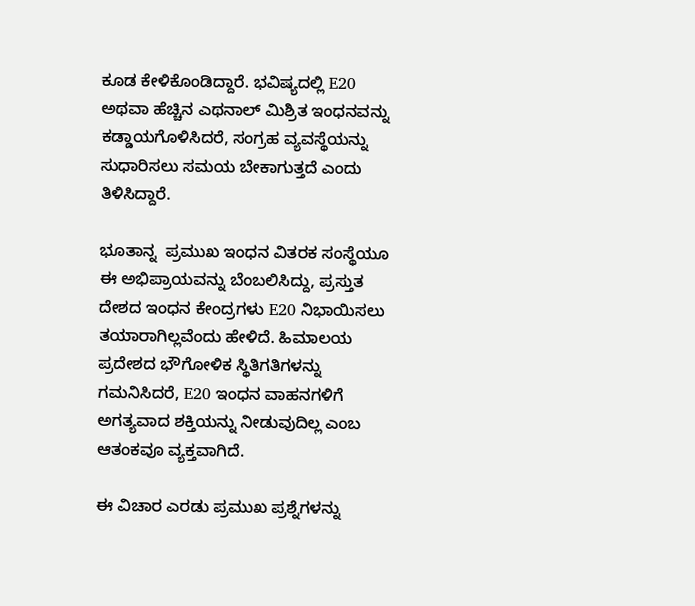ಕೂಡ ಕೇಳಿಕೊಂಡಿದ್ದಾರೆ. ಭವಿಷ್ಯದಲ್ಲಿ E20 ಅಥವಾ ಹೆಚ್ಚಿನ ಎಥನಾಲ್ ಮಿಶ್ರಿತ ಇಂಧನವನ್ನು ಕಡ್ಡಾಯಗೊಳಿಸಿದರೆ, ಸಂಗ್ರಹ ವ್ಯವಸ್ಥೆಯನ್ನು ಸುಧಾರಿಸಲು ಸಮಯ ಬೇಕಾಗುತ್ತದೆ ಎಂದು ತಿಳಿಸಿದ್ದಾರೆ.

ಭೂತಾನ್ನ  ಪ್ರಮುಖ ಇಂಧನ ವಿತರಕ ಸಂಸ್ಥೆಯೂ ಈ ಅಭಿಪ್ರಾಯವನ್ನು ಬೆಂಬಲಿಸಿದ್ದು, ಪ್ರಸ್ತುತ ದೇಶದ ಇಂಧನ ಕೇಂದ್ರಗಳು E20 ನಿಭಾಯಿಸಲು ತಯಾರಾಗಿಲ್ಲವೆಂದು ಹೇಳಿದೆ. ಹಿಮಾಲಯ ಪ್ರದೇಶದ ಭೌಗೋಳಿಕ ಸ್ಥಿತಿಗತಿಗಳನ್ನು ಗಮನಿಸಿದರೆ, E20 ಇಂಧನ ವಾಹನಗಳಿಗೆ ಅಗತ್ಯವಾದ ಶಕ್ತಿಯನ್ನು ನೀಡುವುದಿಲ್ಲ ಎಂಬ ಆತಂಕವೂ ವ್ಯಕ್ತವಾಗಿದೆ.

ಈ ವಿಚಾರ ಎರಡು ಪ್ರಮುಖ ಪ್ರಶ್ನೆಗಳನ್ನು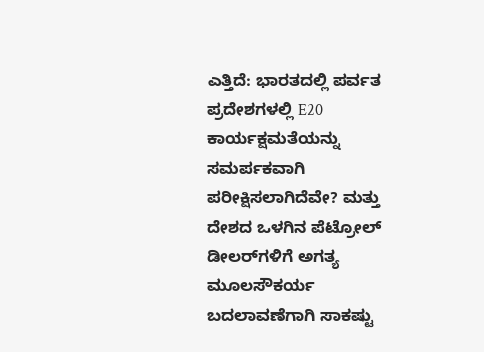ಎತ್ತಿದೆ: ಭಾರತದಲ್ಲಿ ಪರ್ವತ ಪ್ರದೇಶಗಳಲ್ಲಿ E20 ಕಾರ್ಯಕ್ಷಮತೆಯನ್ನು ಸಮರ್ಪಕವಾಗಿ ಪರೀಕ್ಷಿಸಲಾಗಿದೆವೇ? ಮತ್ತು ದೇಶದ ಒಳಗಿನ ಪೆಟ್ರೋಲ್ ಡೀಲರ್‌ಗಳಿಗೆ ಅಗತ್ಯ ಮೂಲಸೌಕರ್ಯ ಬದಲಾವಣೆಗಾಗಿ ಸಾಕಷ್ಟು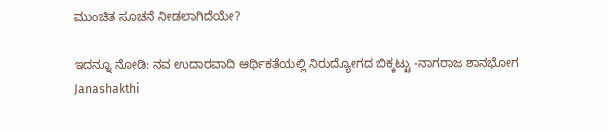ಮುಂಚಿತ ಸೂಚನೆ ನೀಡಲಾಗಿದೆಯೇ?

ಇದನ್ನೂ ನೋಡಿ: ನವ ಉದಾರವಾದಿ ಆರ್ಥಿಕತೆಯಲ್ಲಿ ನಿರುದ್ಯೋಗದ ಬಿಕ್ಕಟ್ಟು -ನಾಗರಾಜ ಶಾನಭೋಗ Janashakthi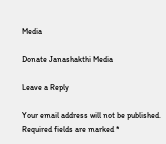Media

Donate Janashakthi Media

Leave a Reply

Your email address will not be published. Required fields are marked *